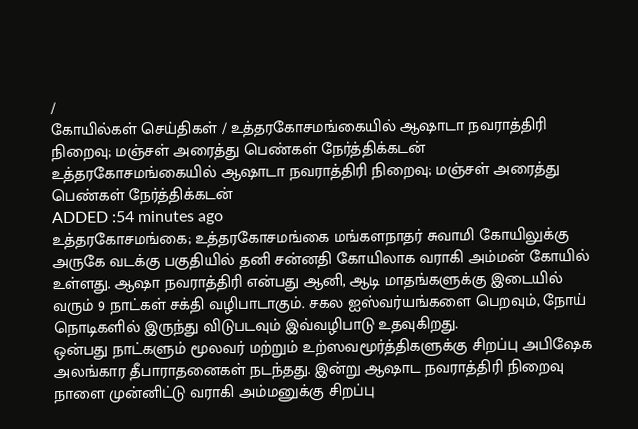/
கோயில்கள் செய்திகள் / உத்தரகோசமங்கையில் ஆஷாடா நவராத்திரி நிறைவு; மஞ்சள் அரைத்து பெண்கள் நேர்த்திக்கடன்
உத்தரகோசமங்கையில் ஆஷாடா நவராத்திரி நிறைவு; மஞ்சள் அரைத்து பெண்கள் நேர்த்திக்கடன்
ADDED :54 minutes ago
உத்தரகோசமங்கை; உத்தரகோசமங்கை மங்களநாதர் சுவாமி கோயிலுக்கு அருகே வடக்கு பகுதியில் தனி சன்னதி கோயிலாக வராகி அம்மன் கோயில் உள்ளது. ஆஷா நவராத்திரி என்பது ஆனி, ஆடி மாதங்களுக்கு இடையில் வரும் 9 நாட்கள் சக்தி வழிபாடாகும். சகல ஐஸ்வர்யங்களை பெறவும், நோய் நொடிகளில் இருந்து விடுபடவும் இவ்வழிபாடு உதவுகிறது.
ஒன்பது நாட்களும் மூலவர் மற்றும் உற்ஸவமூர்த்திகளுக்கு சிறப்பு அபிஷேக அலங்கார தீபாராதனைகள் நடந்தது. இன்று ஆஷாட நவராத்திரி நிறைவு நாளை முன்னிட்டு வராகி அம்மனுக்கு சிறப்பு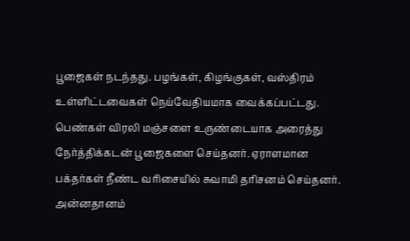பூஜைகள் நடந்தது. பழங்கள், கிழங்குகள், வஸ்திரம் உள்ளிட்டவைகள் நெய்வேதியமாக வைக்கப்பட்டது. பெண்கள் விரலி மஞ்சளை உருண்டையாக அரைத்து நேர்த்திக்கடன் பூஜைகளை செய்தனர். ஏராளமான பக்தர்கள் நீண்ட வரிசையில் சுவாமி தரிசனம் செய்தனர். அன்னதானம்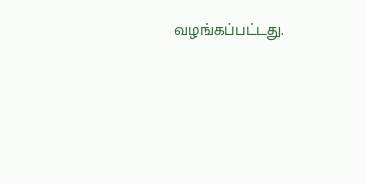வழங்கப்பட்டது.